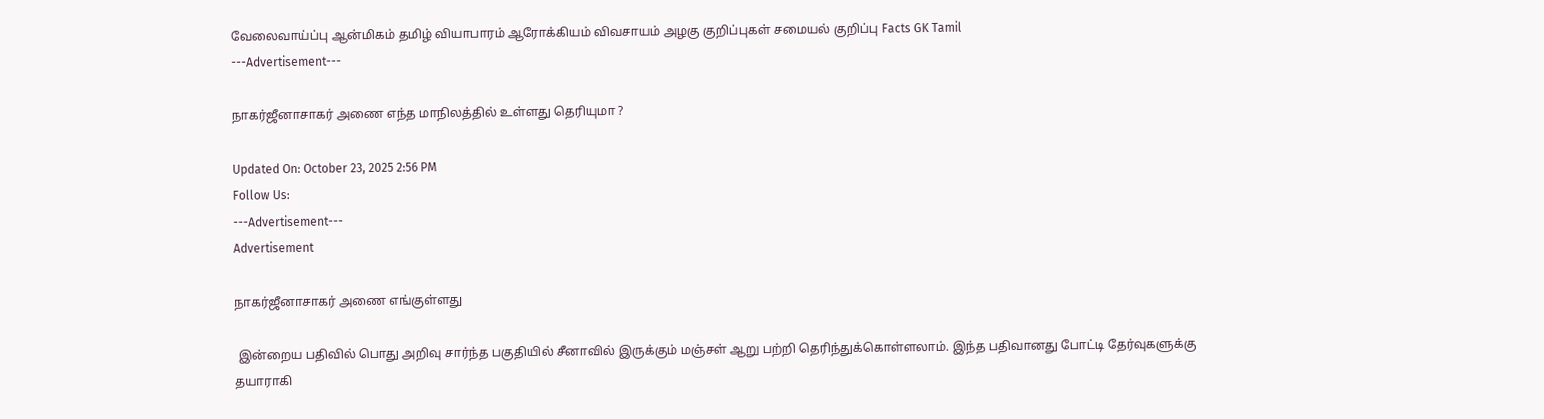வேலைவாய்ப்பு ஆன்மிகம் தமிழ் வியாபாரம் ஆரோக்கியம் விவசாயம் அழகு குறிப்புகள் சமையல் குறிப்பு Facts GK Tamil
---Advertisement---

நாகர்ஜீனாசாகர் அணை எந்த மாநிலத்தில் உள்ளது தெரியுமா ?

Updated On: October 23, 2025 2:56 PM
Follow Us:
---Advertisement---
Advertisement

நாகர்ஜீனாசாகர் அணை எங்குள்ளது

 இன்றைய பதிவில் பொது அறிவு சார்ந்த பகுதியில் சீனாவில் இருக்கும் மஞ்சள் ஆறு பற்றி தெரிந்துக்கொள்ளலாம். இந்த பதிவானது போட்டி தேர்வுகளுக்கு தயாராகி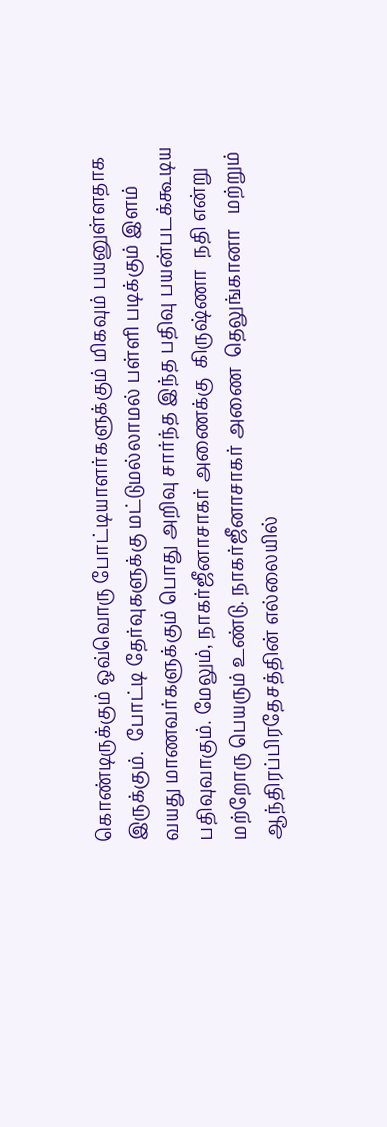கொண்டிருக்கும் ஒவ்வொரு போட்டியாளர்களுக்கும் மிகவும் பயனுள்ளதாக இருக்கும்.  போட்டி தேர்வுகளுக்கு மட்டுமல்லாமல் பள்ளி படிக்கும் இளம் வயது மாணவர்களுக்கும் பொது அறிவு சார்ந்த இந்த பதிவு பயன்படக்கூடிய பதிவுவாகும். மேலும், நாகர்ஜீனாசாகர் அணைக்கு  கிருஷ்ணா  நதி என்று மற்றோரு பெயரும் உண்டு. நாகர்ஜீனாசாகர் அணை  தெலுங்கானா   மற்றும் ஆந்திரப்பிரதேசத்தின் எல்லையில்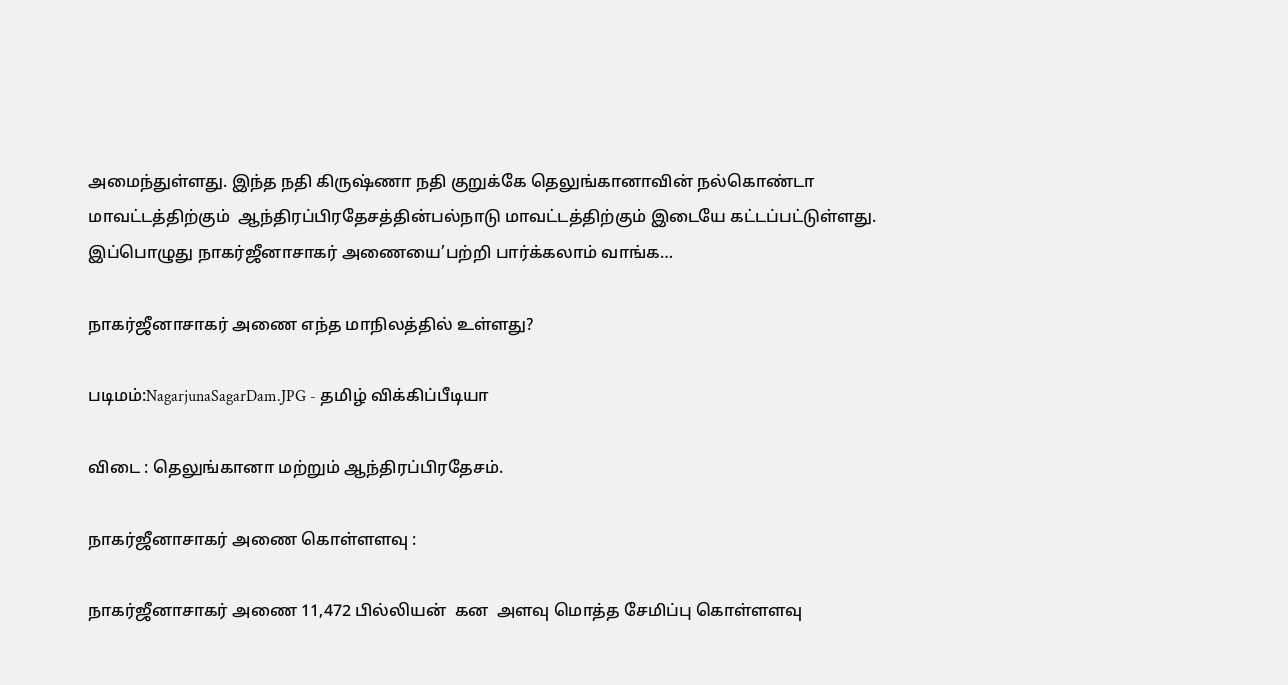அமைந்துள்ளது. இந்த நதி கிருஷ்ணா நதி குறுக்கே தெலுங்கானாவின் நல்கொண்டா மாவட்டத்திற்கும்  ஆந்திரப்பிரதேசத்தின்பல்நாடு மாவட்டத்திற்கும் இடையே கட்டப்பட்டுள்ளது. இப்பொழுது நாகர்ஜீனாசாகர் அணையை’பற்றி பார்க்கலாம் வாங்க…

நாகர்ஜீனாசாகர் அணை எந்த மாநிலத்தில் உள்ளது?

படிமம்:NagarjunaSagarDam.JPG - தமிழ் விக்கிப்பீடியா

விடை : தெலுங்கானா மற்றும் ஆந்திரப்பிரதேசம்.

நாகர்ஜீனாசாகர் அணை கொள்ளளவு :

நாகர்ஜீனாசாகர் அணை 11,472 பில்லியன்  கன  அளவு மொத்த சேமிப்பு கொள்ளளவு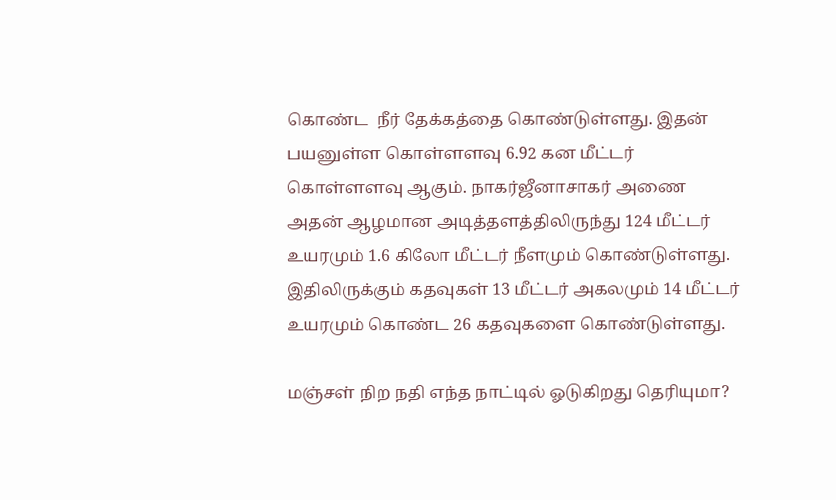கொண்ட  நீர் தேக்கத்தை கொண்டுள்ளது. இதன் பயனுள்ள கொள்ளளவு 6.92 கன மீட்டர் கொள்ளளவு ஆகும். நாகர்ஜீனாசாகர் அணை  அதன் ஆழமான அடித்தளத்திலிருந்து 124 மீட்டர் உயரமும் 1.6 கிலோ மீட்டர் நீளமும் கொண்டுள்ளது. இதிலிருக்கும் கதவுகள் 13 மீட்டர் அகலமும் 14 மீட்டர் உயரமும் கொண்ட 26 கதவுகளை கொண்டுள்ளது.

மஞ்சள் நிற நதி எந்த நாட்டில் ஓடுகிறது தெரியுமா?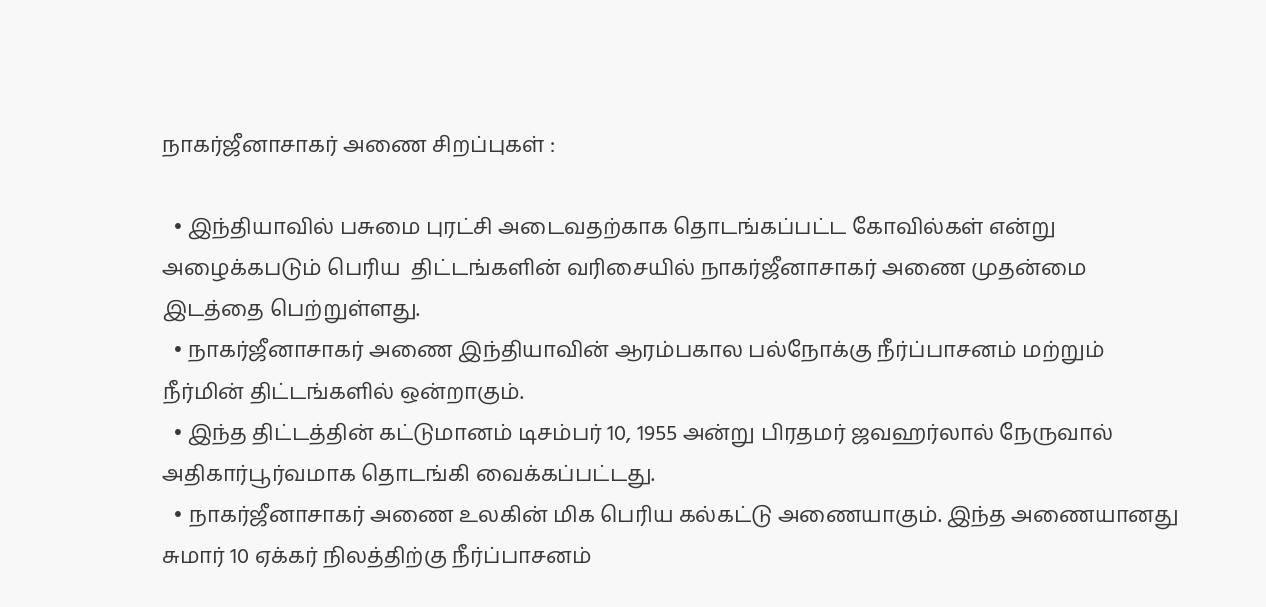நாகர்ஜீனாசாகர் அணை சிறப்புகள் :

  • இந்தியாவில் பசுமை புரட்சி அடைவதற்காக தொடங்கப்பட்ட கோவில்கள் என்று அழைக்கபடும் பெரிய  திட்டங்களின் வரிசையில் நாகர்ஜீனாசாகர் அணை முதன்மை இடத்தை பெற்றுள்ளது.
  • நாகர்ஜீனாசாகர் அணை இந்தியாவின் ஆரம்பகால பல்நோக்கு நீர்ப்பாசனம் மற்றும் நீர்மின் திட்டங்களில் ஒன்றாகும்.
  • இந்த திட்டத்தின் கட்டுமானம் டிசம்பர் 10, 1955 அன்று பிரதமர் ஜவஹர்லால் நேருவால் அதிகார்பூர்வமாக தொடங்கி வைக்கப்பட்டது.
  • நாகர்ஜீனாசாகர் அணை உலகின் மிக பெரிய கல்கட்டு அணையாகும். இந்த அணையானது சுமார் 10 ஏக்கர் நிலத்திற்கு நீர்ப்பாசனம்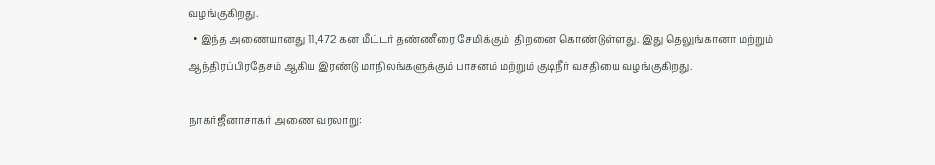வழங்குகிறது.
  • இந்த அணையானது 11,472 கன மீட்டர் தண்ணீரை சேமிக்கும்  திறனை கொண்டுள்ளது. இது தெலுங்கானா மற்றும் ஆந்திரப்பிரதேசம் ஆகிய இரண்டு மாநிலங்களுக்கும் பாசனம் மற்றும் குடிநீர் வசதியை வழங்குகிறது.

நாகர்ஜீனாசாகர் அணை வரலாறு: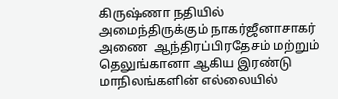கிருஷ்ணா நதியில் அமைந்திருக்கும் நாகர்ஜீனாசாகர் அணை  ஆந்திரப்பிரதேசம் மற்றும் தெலுங்கானா ஆகிய இரண்டு மாநிலங்களின் எல்லையில்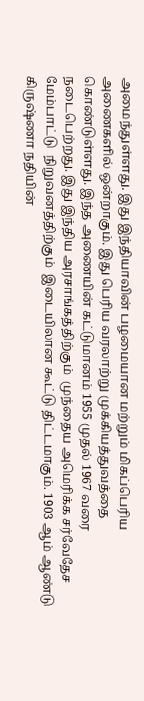அமைந்துள்ளது. இது இந்தியாவின் பழமையான மற்றும் மிகப்பெரிய அணைகளில் ஒன்றாகும். இது பெரிய வரலாற்று முக்கியத்துவத்தை கொண்டுள்ளது. இந்த அணையின் கட்டுமானம் 1955 முதல் 1967 வரை நடைபெற்றது. இது இந்திய அரசாங்கத்திற்கும்  முந்தைய அமெரிக்க சர்வேதேச மேம்பாட்டு  நிறுவனத்திற்கும்  இடையிலான கூட்டு திட்டமாகும். 1903 ஆம் ஆண்டு கிருஷ்ணா நதியின்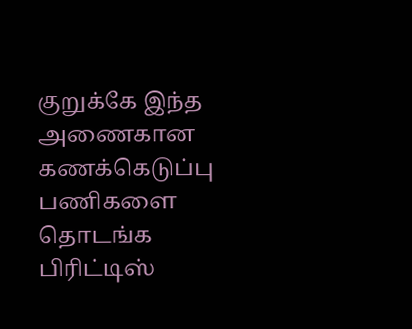குறுக்கே இந்த அணைகான கணக்கெடுப்பு பணிகளை தொடங்க பிரிட்டிஸ்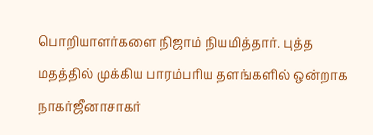பொறியாளர்களை நிஜாம் நியமித்தார். புத்த மதத்தில் முக்கிய பாரம்பரிய தளங்களில் ஒன்றாக நாகர்ஜீனாசாகர்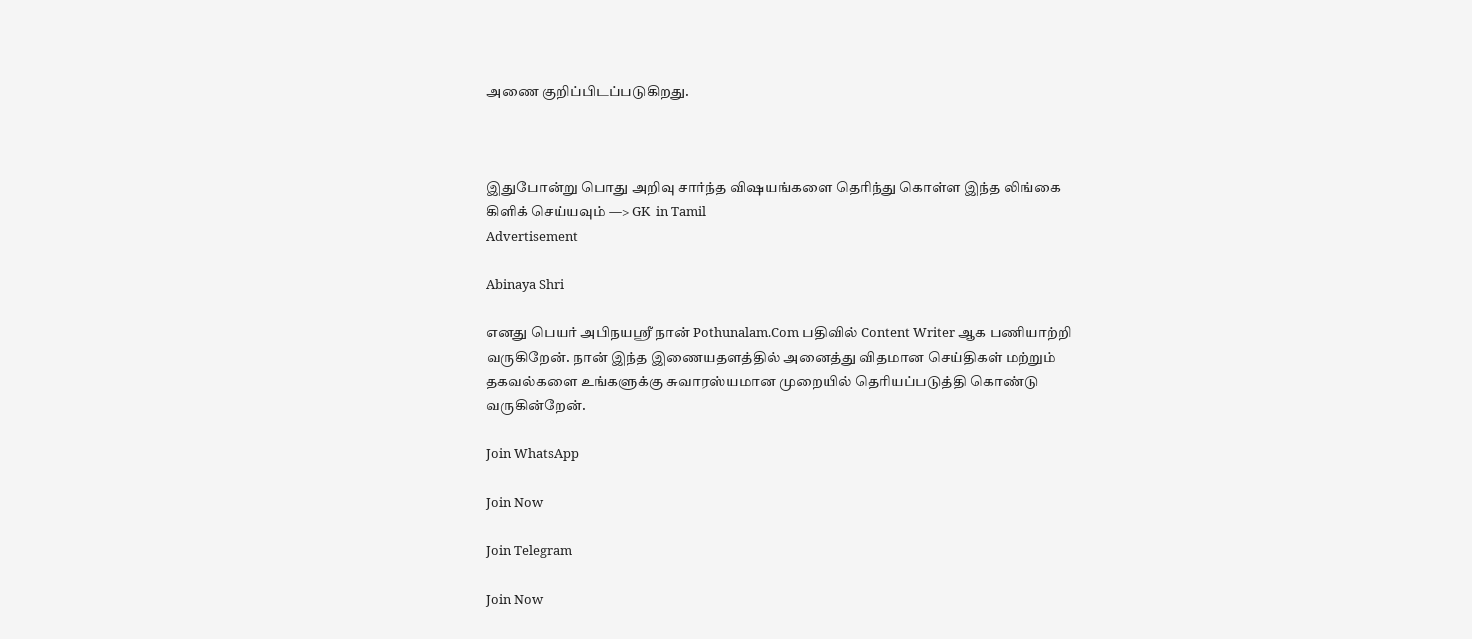அணை குறிப்பிடப்படுகிறது.



இதுபோன்று பொது அறிவு சார்ந்த விஷயங்களை தெரிந்து கொள்ள இந்த லிங்கை கிளிக் செய்யவும் —> GK  in Tamil
Advertisement

Abinaya Shri

எனது பெயர் அபிநயஸ்ரீ நான் Pothunalam.Com பதிவில் Content Writer ஆக பணியாற்றி வருகிறேன். நான் இந்த இணையதளத்தில் அனைத்து விதமான செய்திகள் மற்றும் தகவல்களை உங்களுக்கு சுவாரஸ்யமான முறையில் தெரியப்படுத்தி கொண்டு வருகின்றேன்.

Join WhatsApp

Join Now

Join Telegram

Join Now